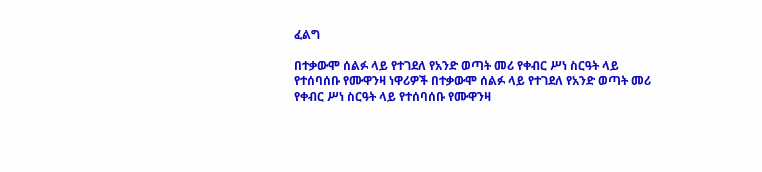ፈልግ

በተቃውሞ ሰልፉ ላይ የተገደለ የአንድ ወጣት መሪ የቀብር ሥነ ስርዓት ላይ የተሰባሰቡ የሙዋንዛ ነዋሪዎች በተቃውሞ ሰልፉ ላይ የተገደለ የአንድ ወጣት መሪ የቀብር ሥነ ስርዓት ላይ የተሰባሰቡ የሙዋንዛ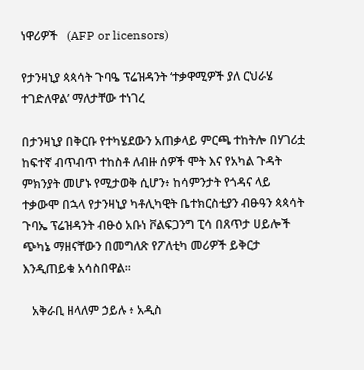ነዋሪዎች   (AFP or licensors)

የታንዛኒያ ጳጳሳት ጉባዔ ፕሬዝዳንት ‘ተቃዋሚዎች ያለ ርህራሄ ተገድለዋል’ ማለታቸው ተነገረ

በታንዛኒያ በቅርቡ የተካሄደውን አጠቃላይ ምርጫ ተከትሎ በሃገሪቷ ከፍተኛ ብጥብጥ ተከስቶ ለብዙ ሰዎች ሞት እና የአካል ጉዳት ምክንያት መሆኑ የሚታወቅ ሲሆን፥ ከሳምንታት የጎዳና ላይ ተቃውሞ በኋላ የታንዛኒያ ካቶሊካዊት ቤተክርስቲያን ብፁዓን ጳጳሳት ጉባኤ ፕሬዝዳንት ብፁዕ አቡነ ቮልፍጋንግ ፒሳ በጸጥታ ሀይሎች ጭካኔ ማዘናቸውን በመግለጽ የፖለቲካ መሪዎች ይቅርታ እንዲጠይቁ አሳስበዋል።

   አቅራቢ ዘላለም ኃይሉ ፥ አዲስ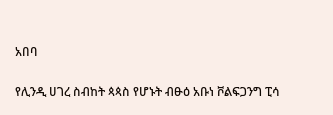አበባ

የሊንዲ ሀገረ ስብከት ጳጳስ የሆኑት ብፁዕ አቡነ ቮልፍጋንግ ፒሳ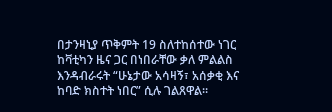በታንዛኒያ ጥቅምት 19 ስለተከሰተው ነገር ከቫቲካን ዜና ጋር በነበራቸው ቃለ ምልልስ እንዳብራሩት “ሁኔታው አሳዛኝ፣ አሰቃቂ እና ከባድ ክስተት ነበር” ሲሉ ገልጸዋል።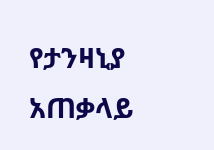የታንዛኒያ አጠቃላይ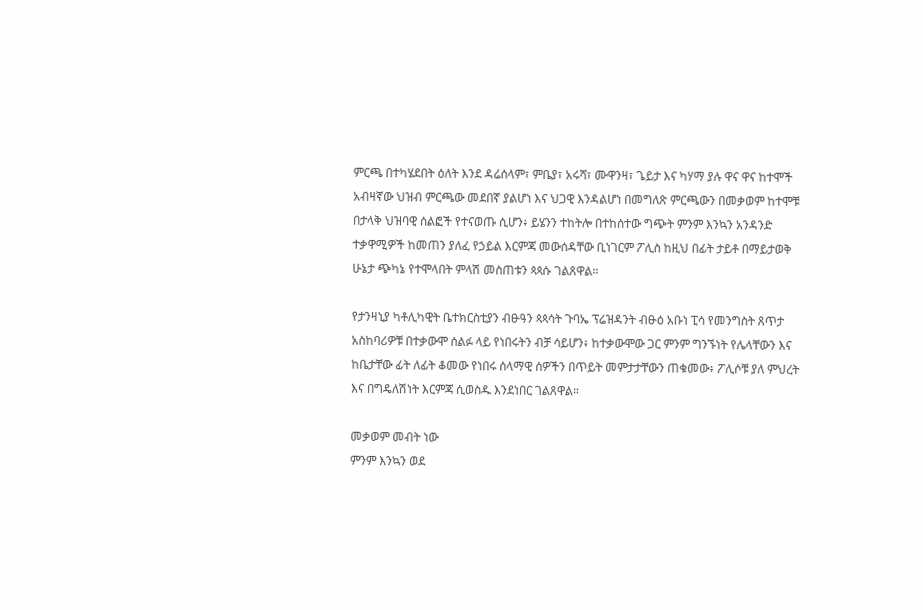ምርጫ በተካሄደበት ዕለት እንደ ዳሬሰላም፣ ምቤያ፣ አሩሻ፣ ሙዋንዛ፣ ጌይታ እና ካሃማ ያሉ ዋና ዋና ከተሞች አብዛኛው ህዝብ ምርጫው መደበኛ ያልሆነ እና ህጋዊ እንዳልሆነ በመግለጽ ምርጫውን በመቃወም ከተሞቹ በታላቅ ህዝባዊ ሰልፎች የተናወጡ ሲሆን፥ ይሄንን ተከትሎ በተከሰተው ግጭት ምንም እንኳን አንዳንድ ተቃዋሚዎች ከመጠን ያለፈ የኃይል እርምጃ መውሰዳቸው ቢነገርም ፖሊስ ከዚህ በፊት ታይቶ በማይታወቅ ሁኔታ ጭካኔ የተሞላበት ምላሽ መስጠቱን ጳጳሱ ገልጸዋል።

የታንዛኒያ ካቶሊካዊት ቤተክርስቲያን ብፁዓን ጳጳሳት ጉባኤ ፕሬዝዳንት ብፁዕ አቡነ ፒሳ የመንግስት ጸጥታ አስከባሪዎቹ በተቃውሞ ሰልፉ ላይ የነበሩትን ብቻ ሳይሆን፥ ከተቃውሞው ጋር ምንም ግንኙነት የሌላቸውን እና ከቤታቸው ፊት ለፊት ቆመው የነበሩ ሰላማዊ ሰዎችን በጥይት መምታታቸውን ጠቁመው፥ ፖሊሶቹ ያለ ምህረት እና በግዴለሽነት እርምጃ ሲወስዱ እንደነበር ገልጸዋል።

መቃወም መብት ነው
ምንም እንኳን ወደ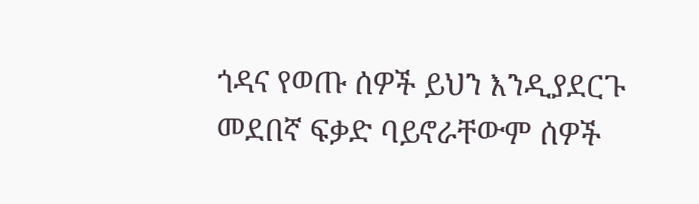ጎዳና የወጡ ሰዎች ይህን እንዲያደርጉ መደበኛ ፍቃድ ባይኖራቸውም ሰዎች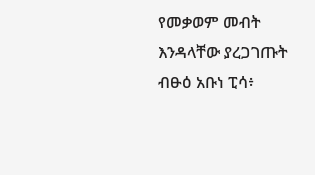የመቃወም መብት እንዳላቸው ያረጋገጡት ብፁዕ አቡነ ፒሳ፥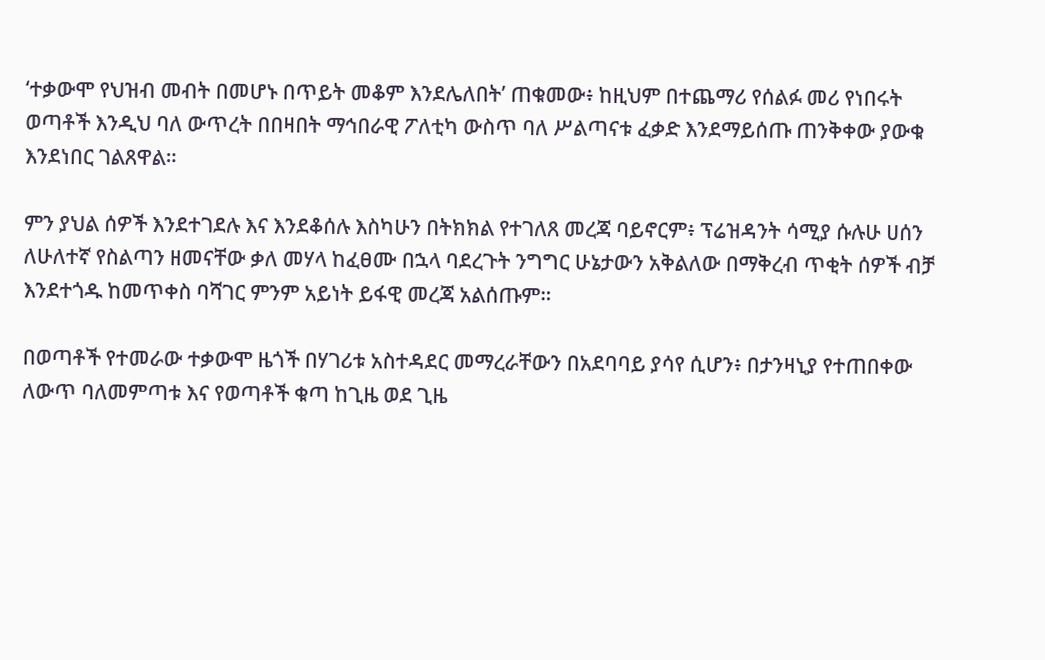‘ተቃውሞ የህዝብ መብት በመሆኑ በጥይት መቆም እንደሌለበት’ ጠቁመው፥ ከዚህም በተጨማሪ የሰልፉ መሪ የነበሩት ወጣቶች እንዲህ ባለ ውጥረት በበዛበት ማኅበራዊ ፖለቲካ ውስጥ ባለ ሥልጣናቱ ፈቃድ እንደማይሰጡ ጠንቅቀው ያውቁ እንደነበር ገልጸዋል።

ምን ያህል ሰዎች እንደተገደሉ እና እንደቆሰሉ እስካሁን በትክክል የተገለጸ መረጃ ባይኖርም፥ ፕሬዝዳንት ሳሚያ ሱሉሁ ሀሰን ለሁለተኛ የስልጣን ዘመናቸው ቃለ መሃላ ከፈፀሙ በኋላ ባደረጉት ንግግር ሁኔታውን አቅልለው በማቅረብ ጥቂት ሰዎች ብቻ እንደተጎዱ ከመጥቀስ ባሻገር ምንም አይነት ይፋዊ መረጃ አልሰጡም።

በወጣቶች የተመራው ተቃውሞ ዜጎች በሃገሪቱ አስተዳደር መማረራቸውን በአደባባይ ያሳየ ሲሆን፥ በታንዛኒያ የተጠበቀው ለውጥ ባለመምጣቱ እና የወጣቶች ቁጣ ከጊዜ ወደ ጊዜ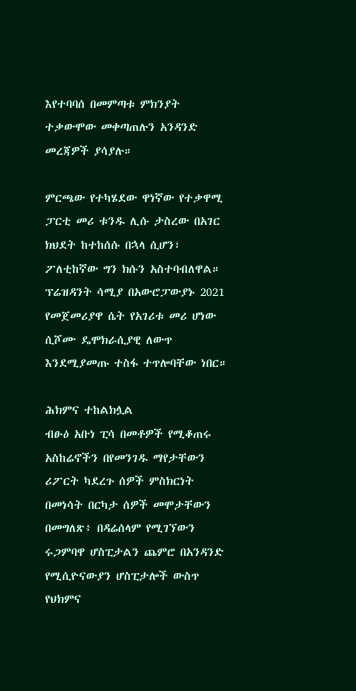እየተባባሰ በመምጣቱ ምክንያት ተቃውሞው መቀጣጠሉን አንዳንድ መረጃዎች ያሳያሉ።

ምርጫው የተካሄደው ዋነኛው የተቃዋሚ ፓርቲ መሪ ቱንዱ ሊሱ ታስረው በአገር ክህደት ከተከሰሱ በኋላ ሲሆን፣ ፖለቲከኛው ግን ክሱን አስተባብለዋል።
ፕሬዝዳንት ሳሚያ በአውሮፓውያኑ 2021 የመጀመሪያዋ ሴት የአገሪቱ መሪ ሆነው ሲሾሙ ዴሞክራሲያዊ ለውጥ እንደሚያመጡ ተስፋ ተጥሎባቸው ነበር።

ሕክምና ተከልክሏል
ብፁዕ አቡነ ፒሳ በመቶዎች የሚቆጠሩ አስከሬኖችን በየመንገዱ ማየታቸውን ሪፖርት ካደረጉ ሰዎች ምስክርነት በመነሳት በርካታ ሰዎች መሞታቸውን በመግለጽ፥ በዳሬሰላም የሚገኘውን ሩጋምባዋ ሆስፒታልን ጨምሮ በአንዳንድ የሚሲዮናውያን ሆስፒታሎች ውስጥ የህክምና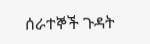ሰራተኞች ጉዳት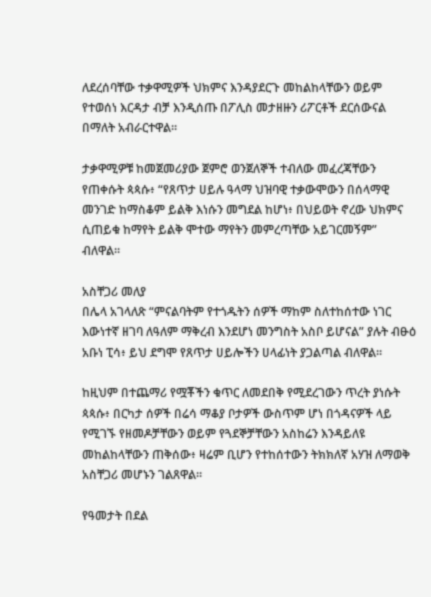ለደረሰባቸው ተቃዋሚዎች ህክምና እንዳያደርጉ መከልከላቸውን ወይም የተወሰነ እርዳታ ብቻ እንዲሰጡ በፖሊስ መታዘዙን ሪፖርቶች ደርሰውናል በማለት አብራርተዋል።

ታቃዋሚዎቹ ከመጀመሪያው ጀምሮ ወንጀለኞች ተብለው መፈረጃቸውን የጠቀሱት ጳጳሱ፥ “የጸጥታ ሀይሉ ዓላማ ህዝባዊ ተቃውሞውን በሰላማዊ መንገድ ከማስቆም ይልቅ እነሱን መግደል ከሆነ፥ በህይወት ኖረው ህክምና ሲጠይቁ ከማየት ይልቅ ሞተው ማየትን መምረጣቸው አይገርመኝም” ብለዋል።

አስቸጋሪ መለያ
በሌላ አገላለጽ “ምናልባትም የተጎዱትን ሰዎች ማከም ስለተከሰተው ነገር እውነተኛ ዘገባ ለዓለም ማቅረብ እንደሆነ መንግስት አስቦ ይሆናል” ያሉት ብፁዕ አቡነ ፒሳ፥ ይህ ደግሞ የጸጥታ ሀይሎችን ሀላፊነት ያጋልጣል ብለዋል።

ከዚህም በተጨማሪ የሟቾችን ቁጥር ለመደበቅ የሚደረገውን ጥረት ያነሱት ጳጳሱ፥ በርካታ ሰዎች በሬሳ ማቆያ ቦታዎች ውስጥም ሆነ በጎዳናዎች ላይ የሚገኙ የዘመዶቻቸውን ወይም የጓደኞቻቸውን አስከሬን እንዳይለዩ መከልከላቸውን ጠቅሰው፥ ዛሬም ቢሆን የተከሰተውን ትክክለኛ አሃዝ ለማወቅ አስቸጋሪ መሆኑን ገልጸዋል።

የዓመታት በደል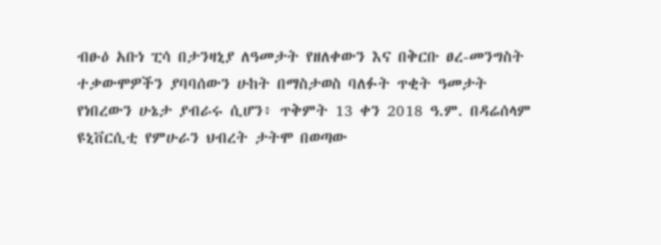ብፁዕ አቡነ ፒሳ በታንዛኒያ ለዓመታት የዘለቀውን እና በቅርቡ ፀረ-መንግስት ተቃውሞዎችን ያባባሰውን ሁከት በማስታወስ ባለፉት ጥቂት ዓመታት የነበረውን ሁኔታ ያብራሩ ሲሆን፥ ጥቅምት 13 ቀን 2018 ዓ.ም. በዳሬሰላም ዩኒቨርሲቲ የምሁራን ህብረት ታትሞ በወጣው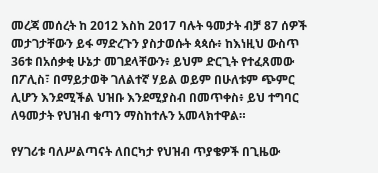መረጃ መሰረት ከ 2012 እስከ 2017 ባሉት ዓመታት ብቻ 87 ሰዎች መታገታቸውን ይፋ ማድረጉን ያስታወሱት ጳጳሱ፥ ከእነዚህ ውስጥ 36ቱ በአሰቃቂ ሁኔታ መገደላቸውን፥ ይህም ድርጊት የተፈጸመው በፖሊስ፣ በማይታወቅ ገለልተኛ ሃይል ወይም በሁለቱም ጭምር ሊሆን እንደሚችል ህዝቡ እንደሚያስብ በመጥቀስ፥ ይህ ተግባር ለዓመታት የህዝብ ቁጣን ማስከተሉን አመላክተዋል።

የሃገሪቱ ባለሥልጣናት ለበርካታ የህዝብ ጥያቄዎች በጊዜው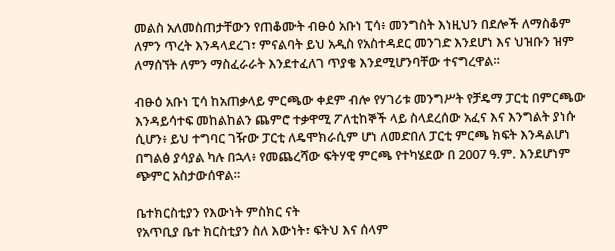መልስ አለመስጠታቸውን የጠቆሙት ብፁዕ አቡነ ፒሳ፥ መንግስት እነዚህን በደሎች ለማስቆም ለምን ጥረት እንዳላደረገ፣ ምናልባት ይህ አዲስ የአስተዳደር መንገድ እንደሆነ እና ህዝቡን ዝም ለማሰኘት ለምን ማስፈራራት እንደተፈለገ ጥያቄ እንደሚሆንባቸው ተናግረዋል።

ብፁዕ አቡነ ፒሳ ከአጠቃላይ ምርጫው ቀደም ብሎ የሃገሪቱ መንግሥት የቻዴማ ፓርቲ በምርጫው እንዳይሳተፍ መከልከልን ጨምሮ ተቃዋሚ ፖለቲከኞች ላይ ስላደረሰው አፈና እና እንግልት ያነሱ ሲሆን፥ ይህ ተግባር ገዥው ፓርቲ ለዴሞክራሲም ሆነ ለመድበለ ፓርቲ ምርጫ ክፍት እንዳልሆነ በግልፅ ያሳያል ካሉ በኋላ፥ የመጨረሻው ፍትሃዊ ምርጫ የተካሄደው በ 2007 ዓ.ም. እንደሆነም ጭምር አስታውሰዋል።

ቤተክርስቲያን የእውነት ምስክር ናት
የአጥቢያ ቤተ ክርስቲያን ስለ እውነት፣ ፍትህ እና ሰላም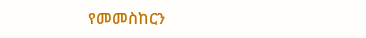የመመስከርን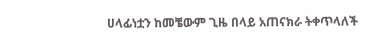ሀላፊነቷን ከመቼውም ጊዜ በላይ አጠናክራ ትቀጥላለች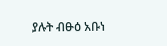ያሉት ብፁዕ አቡነ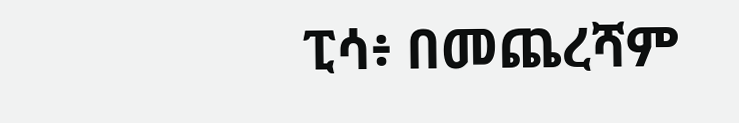ፒሳ፥ በመጨረሻም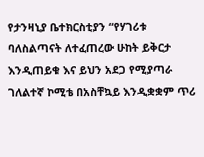የታንዛኒያ ቤተክርስቲያን “የሃገሪቱ ባለስልጣናት ለተፈጠረው ሁከት ይቅርታ እንዲጠይቁ እና ይህን አደጋ የሚያጣራ ገለልተኛ ኮሚቴ በአስቸኳይ እንዲቋቋም ጥሪ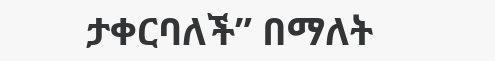ታቀርባለች” በማለት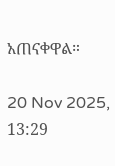አጠናቀዋል።

20 Nov 2025, 13:29